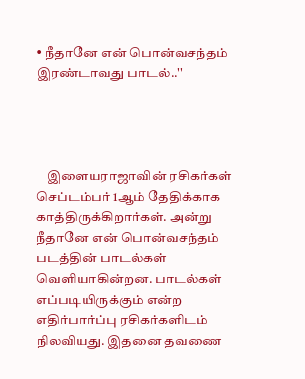• நீதானே என் பொன்வசந்தம் இரண்டாவது பாடல்..''




    இளையராஜாவின் ரசிகர்கள் செப்டம்பர் 1ஆம் தேதிக்காக காத்திருக்கிறார்கள். அன்று நீதானே என் பொன்வசந்தம் படத்தின் பாடல்கள் வெளியாகின்றன. பாடல்கள் எப்படியிருக்கும் என்ற எதிர்பார்ப்பு ரசிகர்களிடம் நிலவியது. இதனை தவணை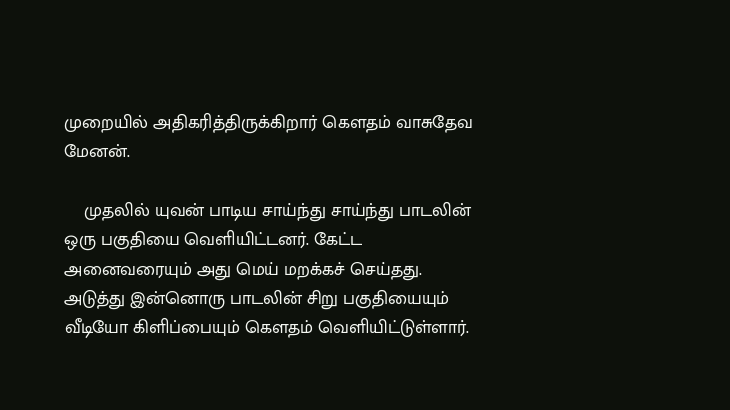முறையில் அதிக‌ரித்திருக்கிறார் கௌதம் வாசுதேவ மேனன்.

    முதலில் யுவன் பாடிய சாய்ந்து சாய்ந்து பாடலின் ஒரு பகுதியை வெளியிட்டனர். கேட்ட அனைவரையும் அது மெய் மறக்கச் செய்தது. அடுத்து இன்னொரு பாடலின் சிறு பகுதியையும் வீடியோ கிளிப்பையும் கௌதம் வெளியிட்டுள்ளார்.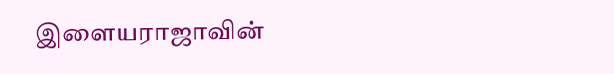இளையராஜாவின்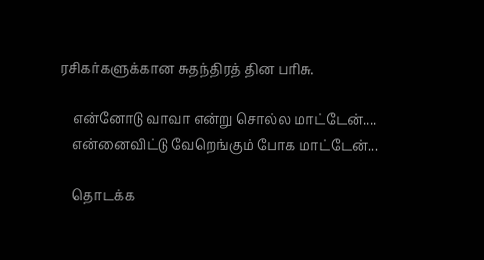ரசிகர்களுக்கான சுதந்திரத் தின ப‌ரிசு.

    என்னோடு வாவா என்று சொல்ல மாட்டேன்....
    என்னைவிட்டு வேறெங்கும் போக மாட்டேன்...

    தொடக்க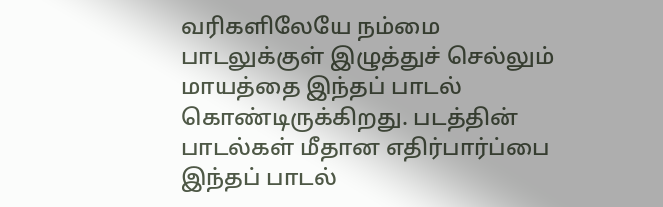வ‌ரிகளிலேயே நம்மை பாடலுக்குள் இழுத்துச் செல்லும் மாயத்தை இந்தப் பாடல் கொண்டிருக்கிறது. படத்தின் பாடல்கள் மீதான எதிர்பார்ப்பை இந்தப் பாடல்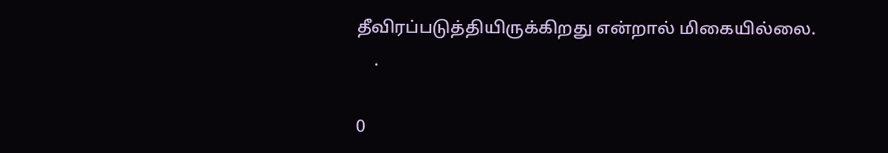தீவிரப்படுத்தியிருக்கிறது என்றால் மிகையில்லை.
    .

0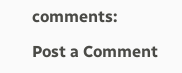comments:

Post a Comment